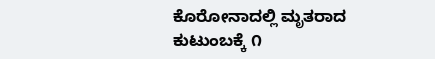ಕೊರೋನಾದಲ್ಲಿ ಮೃತರಾದ ಕುಟುಂಬಕ್ಕೆ ೧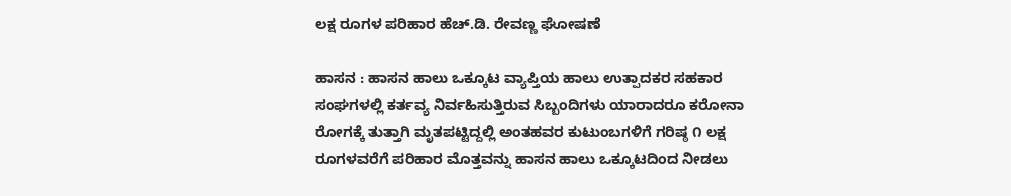ಲಕ್ಷ ರೂಗಳ ಪರಿಹಾರ ಹೆಚ್.ಡಿ. ರೇವಣ್ಣ ಘೋಷಣೆ

ಹಾಸನ : ಹಾಸನ ಹಾಲು ಒಕ್ಕೂಟ ವ್ಯಾಪ್ತಿಯ ಹಾಲು ಉತ್ಪಾದಕರ ಸಹಕಾರ ಸಂಘಗಳಲ್ಲಿ ಕರ್ತವ್ಯ ನಿರ್ವಹಿಸುತ್ತಿರುವ ಸಿಬ್ಬಂದಿಗಳು ಯಾರಾದರೂ ಕರೋನಾ ರೋಗಕ್ಕೆ ತುತ್ತಾಗಿ ಮೃತಪಟ್ಟಿದ್ದಲ್ಲಿ ಅಂತಹವರ ಕುಟುಂಬಗಳಿಗೆ ಗರಿಷ್ಠ ೧ ಲಕ್ಷ ರೂಗಳವರೆಗೆ ಪರಿಹಾರ ಮೊತ್ತವನ್ನು ಹಾಸನ ಹಾಲು ಒಕ್ಕೂಟದಿಂದ ನೀಡಲು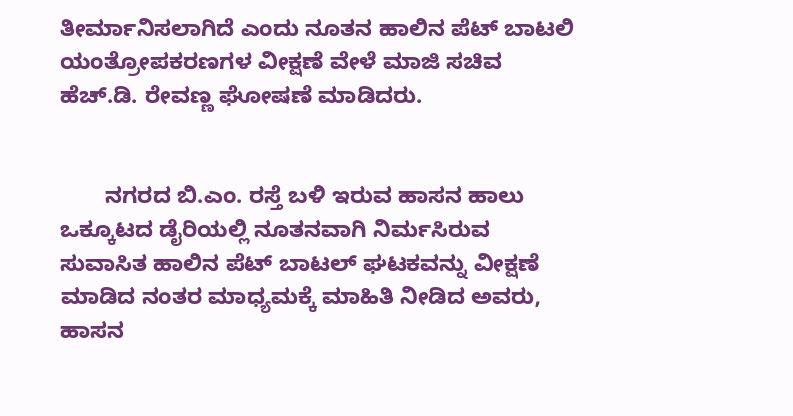ತೀರ್ಮಾನಿಸಲಾಗಿದೆ ಎಂದು ನೂತನ ಹಾಲಿನ ಪೆಟ್ ಬಾಟಲಿ ಯಂತ್ರೋಪಕರಣಗಳ ವೀಕ್ಷಣೆ ವೇಳೆ ಮಾಜಿ ಸಚಿವ ಹೆಚ್.ಡಿ. ರೇವಣ್ಣ ಘೋಷಣೆ ಮಾಡಿದರು.


       ನಗರದ ಬಿ.ಎಂ. ರಸ್ತೆ ಬಳಿ ಇರುವ ಹಾಸನ ಹಾಲು ಒಕ್ಕೂಟದ ಡೈರಿಯಲ್ಲಿ ನೂತನವಾಗಿ ನಿರ್ಮಸಿರುವ ಸುವಾಸಿತ ಹಾಲಿನ ಪೆಟ್ ಬಾಟಲ್ ಘಟಕವನ್ನು ವೀಕ್ಷಣೆ ಮಾಡಿದ ನಂತರ ಮಾಧ್ಯಮಕ್ಕೆ ಮಾಹಿತಿ ನೀಡಿದ ಅವರು, ಹಾಸನ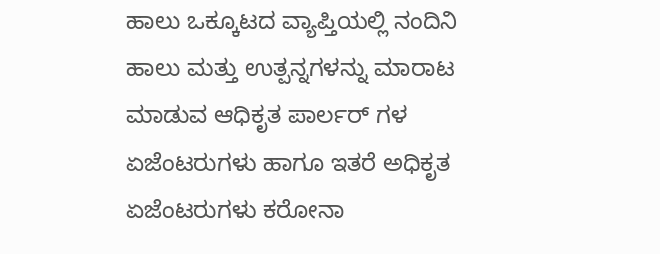ಹಾಲು ಒಕ್ಕೂಟದ ವ್ಯಾಪ್ತಿಯಲ್ಲಿ ನಂದಿನಿ ಹಾಲು ಮತ್ತು ಉತ್ಪನ್ನಗಳನ್ನು ಮಾರಾಟ ಮಾಡುವ ಆಧಿಕೃತ ಪಾರ್ಲರ್ ಗಳ ಏಜೆಂಟರುಗಳು ಹಾಗೂ ಇತರೆ ಅಧಿಕೃತ ಏಜೆಂಟರುಗಳು ಕರೋನಾ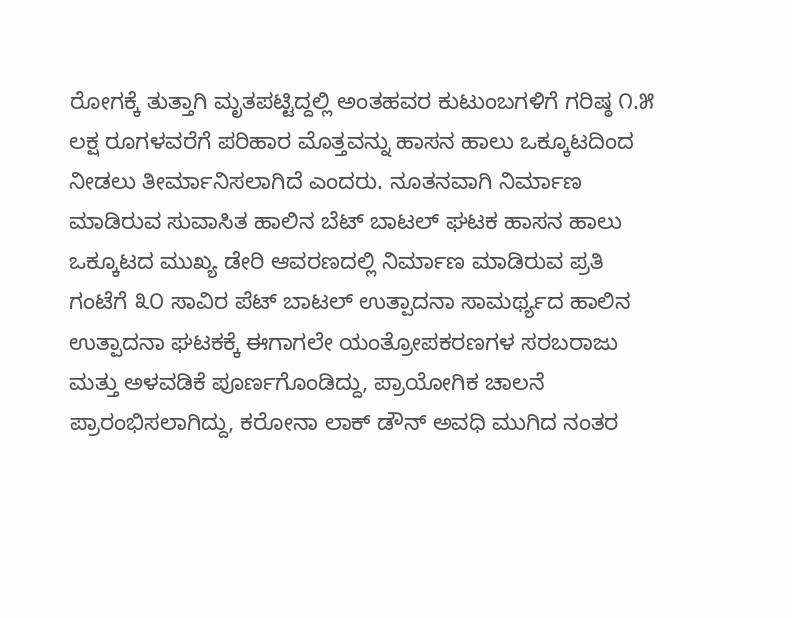ರೋಗಕ್ಕೆ ತುತ್ತಾಗಿ ಮೃತಪಟ್ಟಿದ್ದಲ್ಲಿ ಅಂತಹವರ ಕುಟುಂಬಗಳಿಗೆ ಗರಿಷ್ಠ ೧.೫ ಲಕ್ಷ ರೂಗಳವರೆಗೆ ಪರಿಹಾರ ಮೊತ್ತವನ್ನು ಹಾಸನ ಹಾಲು ಒಕ್ಕೂಟದಿಂದ ನೀಡಲು ತೀರ್ಮಾನಿಸಲಾಗಿದೆ ಎಂದರು. ನೂತನವಾಗಿ ನಿರ್ಮಾಣ ಮಾಡಿರುವ ಸುವಾಸಿತ ಹಾಲಿನ ಬೆಟ್ ಬಾಟಲ್ ಘಟಕ ಹಾಸನ ಹಾಲು ಒಕ್ಕೂಟದ ಮುಖ್ಯ ಡೇರಿ ಆವರಣದಲ್ಲಿ ನಿರ್ಮಾಣ ಮಾಡಿರುವ ಪ್ರತಿ ಗಂಟೆಗೆ ೩೦ ಸಾವಿರ ಪೆಟ್ ಬಾಟಲ್ ಉತ್ಪಾದನಾ ಸಾಮರ್ಥ್ಯದ ಹಾಲಿನ ಉತ್ಪಾದನಾ ಘಟಕಕ್ಕೆ ಈಗಾಗಲೇ ಯಂತ್ರೋಪಕರಣಗಳ ಸರಬರಾಜು ಮತ್ತು ಅಳವಡಿಕೆ ಪೂರ್ಣಗೊಂಡಿದ್ದು, ಪ್ರಾಯೋಗಿಕ ಚಾಲನೆ ಪ್ರಾರಂಭಿಸಲಾಗಿದ್ದು, ಕರೋನಾ ಲಾಕ್ ಡೌನ್ ಅವಧಿ ಮುಗಿದ ನಂತರ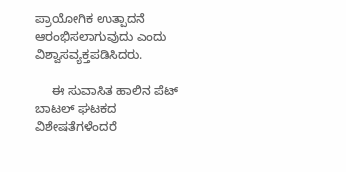ಪ್ರಾಯೋಗಿಕ ಉತ್ಪಾದನೆ ಆರಂಭಿಸಲಾಗುವುದು ಎಂದು ವಿಶ್ವಾಸವ್ಯಕ್ತಪಡಿಸಿದರು.

     ಈ ಸುವಾಸಿತ ಹಾಲಿನ ಪೆಟ್ ಬಾಟಲ್ ಘಟಕದ ವಿಶೇಷತೆಗಳೆಂದರೆ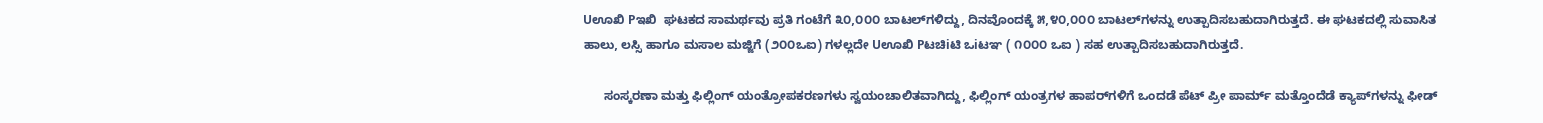Uಊಖಿ Pಇಖಿ  ಘಟಕದ ಸಾಮರ್ಥವು ಪ್ರತಿ ಗಂಟೆಗೆ ೩೦,೦೦೦ ಬಾಟಲ್‌ಗಳಿದ್ದು, ದಿನವೊಂದಕ್ಕೆ ೫,೪೦,೦೦೦ ಬಾಟಲ್‌ಗಳನ್ನು ಉತ್ಪಾದಿಸಬಹುದಾಗಿರುತ್ತದೆ. ಈ ಘಟಕದಲ್ಲಿ ಸುವಾಸಿತ ಹಾಲು, ಲಸ್ಸಿ ಹಾಗೂ ಮಸಾಲ ಮಜ್ಜಿಗೆ (೨೦೦ಒಐ) ಗಳಲ್ಲದೇ Uಊಖಿ Pಟಚಿiಟಿ ಒiಟಞ ( ೧೦೦೦ ಒಐ ) ಸಹ ಉತ್ಪಾದಿಸಬಹುದಾಗಿರುತ್ತದೆ.

      ಸಂಸ್ಕರಣಾ ಮತ್ತು ಫಿಲ್ಲಿಂಗ್ ಯಂತ್ರೋಪಕರಣಗಳು ಸ್ವಯಂಚಾಲಿತವಾಗಿದ್ದು, ಫಿಲ್ಲಿಂಗ್ ಯಂತ್ರಗಳ ಹಾಪರ್‌ಗಳಿಗೆ ಒಂದಡೆ ಪೆಟ್ ಪ್ರೀ ಪಾರ್ಮ್ ಮತ್ತೊಂದೆಡೆ ಕ್ಯಾಪ್‌ಗಳನ್ನು ಫೀಡ್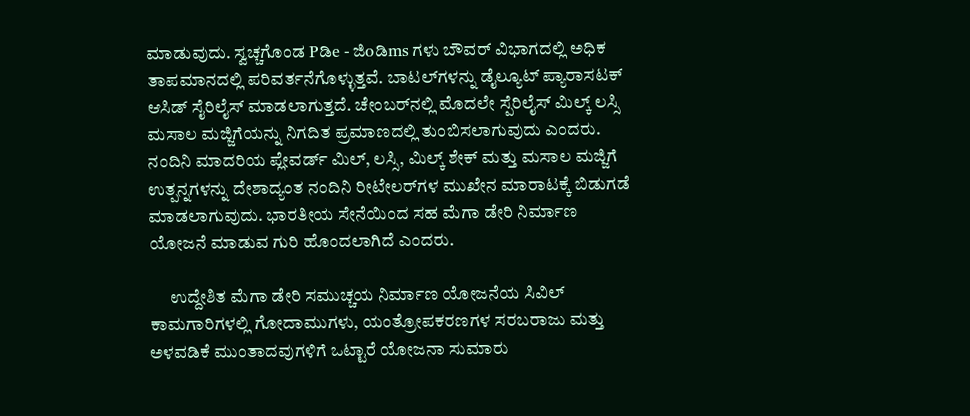ಮಾಡುವುದು. ಸ್ವಚ್ಚಗೊಂಡ Pಡಿe - ಜಿoಡಿms ಗಳು ಬೌವರ್ ವಿಭಾಗದಲ್ಲಿ ಅಧಿಕ ತಾಪಮಾನದಲ್ಲಿ ಪರಿವರ್ತನೆಗೊಳ್ಳುತ್ತವೆ. ಬಾಟಲ್‌ಗಳನ್ನು ಡೈಲ್ಯೂಟ್ ಪ್ಯಾರಾಸಟಕ್ ಆಸಿಡ್ ಸೈರಿಲೈಸ್ ಮಾಡಲಾಗುತ್ತದೆ. ಚೇಂಬರ್‌ನಲ್ಲಿ ಮೊದಲೇ ಸ್ಪೆರಿಲೈಸ್ ಮಿಲ್ಕ್ ಲಸ್ಸಿ ಮಸಾಲ ಮಜ್ಜಿಗೆಯನ್ನು ನಿಗದಿತ ಪ್ರಮಾಣದಲ್ಲಿ ತುಂಬಿಸಲಾಗುವುದು ಎಂದರು. ನಂದಿನಿ ಮಾದರಿಯ ಪ್ಲೇವರ್ಡ್ ಮಿಲ್, ಲಸ್ಸಿ, ಮಿಲ್ಕ್ ಶೇಕ್ ಮತ್ತು ಮಸಾಲ ಮಜ್ಜಿಗೆ ಉತ್ಪನ್ನಗಳನ್ನು ದೇಶಾದ್ಯಂತ ನಂದಿನಿ ರೀಟೇಲರ್‌ಗಳ ಮುಖೇನ ಮಾರಾಟಕ್ಕೆ ಬಿಡುಗಡೆ ಮಾಡಲಾಗುವುದು. ಭಾರತೀಯ ಸೇನೆಯಿಂದ ಸಹ ಮೆಗಾ ಡೇರಿ ನಿರ್ಮಾಣ ಯೋಜನೆ ಮಾಡುವ ಗುರಿ ಹೊಂದಲಾಗಿದೆ ಎಂದರು.

      ಉದ್ದೇಶಿತ ಮೆಗಾ ಡೇರಿ ಸಮುಚ್ಚಯ ನಿರ್ಮಾಣ ಯೋಜನೆಯ ಸಿವಿಲ್ ಕಾಮಗಾರಿಗಳಲ್ಲಿ ಗೋದಾಮುಗಳು, ಯಂತ್ರೋಪಕರಣಗಳ ಸರಬರಾಜು ಮತ್ತು ಅಳವಡಿಕೆ ಮುಂತಾದವುಗಳಿಗೆ ಒಟ್ಟಾರೆ ಯೋಜನಾ ಸುಮಾರು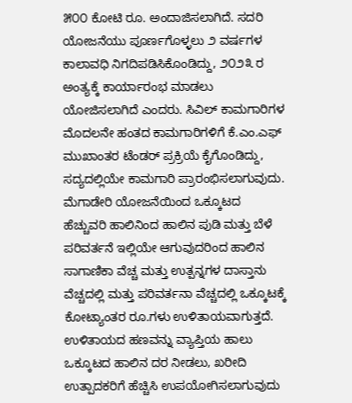೫೦೦ ಕೋಟಿ ರೂ. ಅಂದಾಜಿಸಲಾಗಿದೆ. ಸದರಿ ಯೋಜನೆಯು ಪೂರ್ಣಗೊಳ್ಳಲು ೨ ವರ್ಷಗಳ ಕಾಲಾವಧಿ ನಿಗದಿಪಡಿಸಿಕೊಂಡಿದ್ದು, ೨೦೨೩ ರ ಅಂತ್ಯಕ್ಕೆ ಕಾರ್ಯಾರಂಭ ಮಾಡಲು ಯೋಜಿಸಲಾಗಿದೆ ಎಂದರು. ಸಿವಿಲ್ ಕಾಮಗಾರಿಗಳ ಮೊದಲನೇ ಹಂತದ ಕಾಮಗಾರಿಗಳಿಗೆ ಕೆ.ಎಂ.ಎಫ್ ಮುಖಾಂತರ ಟೆಂಡರ್ ಪ್ರಕ್ರಿಯೆ ಕೈಗೊಂಡಿದ್ದು, ಸದ್ಯದಲ್ಲಿಯೇ ಕಾಮಗಾರಿ ಪ್ರಾರಂಭಿಸಲಾಗುವುದು. ಮೆಗಾಡೇರಿ ಯೋಜನೆಯಿಂದ ಒಕ್ಕೂಟದ ಹೆಚ್ಚುವರಿ ಹಾಲಿನಿಂದ ಹಾಲಿನ ಪುಡಿ ಮತ್ತು ಬೆಳೆ ಪರಿವರ್ತನೆ ಇಲ್ಲಿಯೇ ಆಗುವುದರಿಂದ ಹಾಲಿನ ಸಾಗಾಣಿಕಾ ವೆಚ್ಚ ಮತ್ತು ಉತ್ಪನ್ನಗಳ ದಾಸ್ತಾನು ವೆಚ್ಚದಲ್ಲಿ ಮತ್ತು ಪರಿವರ್ತನಾ ವೆಚ್ಚದಲ್ಲಿ ಒಕ್ಕೂಟಕ್ಕೆ ಕೋಟ್ಯಾಂತರ ರೂ.ಗಳು ಉಳಿತಾಯವಾಗುತ್ತದೆ. ಉಳಿತಾಯದ ಹಣವನ್ನು ವ್ಯಾಪ್ತಿಯ ಹಾಲು ಒಕ್ಕೂಟದ ಹಾಲಿನ ದರ ನೀಡಲು, ಖರೀದಿ ಉತ್ಪಾದಕರಿಗೆ ಹೆಚ್ಚಿಸಿ ಉಪಯೋಗಿಸಲಾಗುವುದು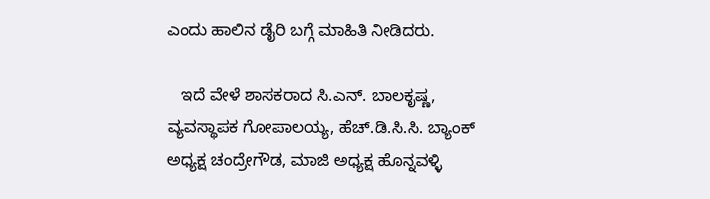ಎಂದು ಹಾಲಿನ ಡೈರಿ ಬಗ್ಗೆ ಮಾಹಿತಿ ನೀಡಿದರು.

   ಇದೆ ವೇಳೆ ಶಾಸಕರಾದ ಸಿ.ಎನ್. ಬಾಲಕೃಷ್ಣ, ವ್ಯವಸ್ಥಾಪಕ ಗೋಪಾಲಯ್ಯ, ಹೆಚ್.ಡಿ.ಸಿ.ಸಿ. ಬ್ಯಾಂಕ್ ಅಧ್ಯಕ್ಷ ಚಂದ್ರೇಗೌಡ, ಮಾಜಿ ಅಧ್ಯಕ್ಷ ಹೊನ್ನವಳ್ಳಿ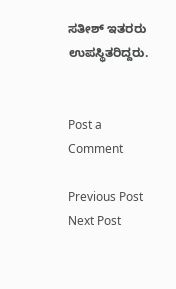ಸತೀಶ್ ಇತರರು ಉಪಸ್ಥಿತರಿದ್ದರು.


Post a Comment

Previous Post Next Post